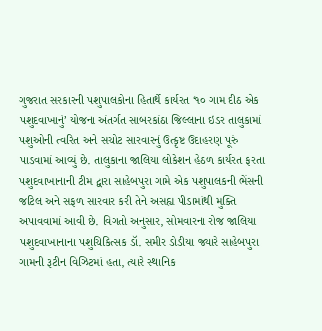ગુજરાત સરકારની પશુપાલકોના હિતાર્થે કાર્યરત ‘૧૦ ગામ દીઠ એક પશુદવાખાનું’ યોજના અંતર્ગત સાબરકાંઠા જિલ્લાના ઇડર તાલુકામાં પશુઓની ત્વરિત અને સચોટ સારવારનું ઉત્કૃષ્ટ ઉદાહરણ પૂરું પાડવામાં આવ્યું છે. તાલુકાના જાલિયા લોકેશન હેઠળ કાર્યરત ફરતા પશુદવાખાનાની ટીમ દ્વારા સાહેબપુરા ગામે એક પશુપાલકની ભેંસની જટિલ અને સફળ સારવાર કરી તેને અસહ્ય પીડામાંથી મુક્તિ અપાવવામાં આવી છે. વિગતો અનુસાર, સોમવારના રોજ જાલિયા પશુદવાખાનાના પશુચિકિત્સક ડૉ. સમીર ડોડીયા જ્યારે સાહેબપુરા ગામની રૂટીન વિઝિટમાં હતા, ત્યારે સ્થાનિક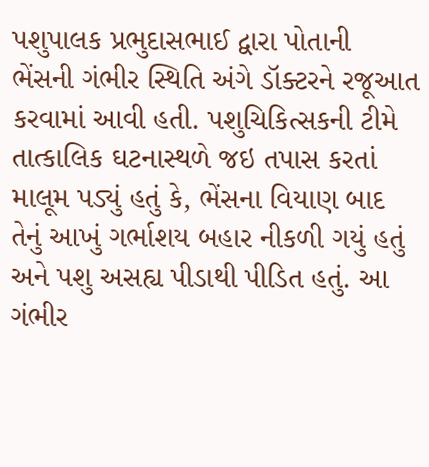પશુપાલક પ્રભુદાસભાઈ દ્વારા પોતાની ભેંસની ગંભીર સ્થિતિ અંગે ડૉક્ટરને રજૂઆત કરવામાં આવી હતી. પશુચિકિત્સકની ટીમે તાત્કાલિક ઘટનાસ્થળે જઇ તપાસ કરતાં માલૂમ પડ્યું હતું કે, ભેંસના વિયાણ બાદ તેનું આખું ગર્ભાશય બહાર નીકળી ગયું હતું અને પશુ અસહ્ય પીડાથી પીડિત હતું. આ ગંભીર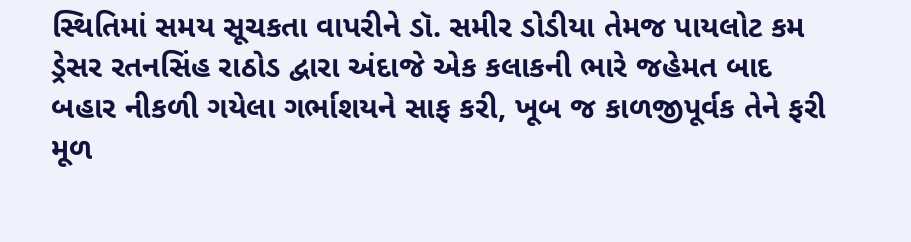સ્થિતિમાં સમય સૂચકતા વાપરીને ડૉ. સમીર ડોડીયા તેમજ પાયલોટ કમ ડ્રેસર રતનસિંહ રાઠોડ દ્વારા અંદાજે એક કલાકની ભારે જહેમત બાદ બહાર નીકળી ગયેલા ગર્ભાશયને સાફ કરી, ખૂબ જ કાળજીપૂર્વક તેને ફરી મૂળ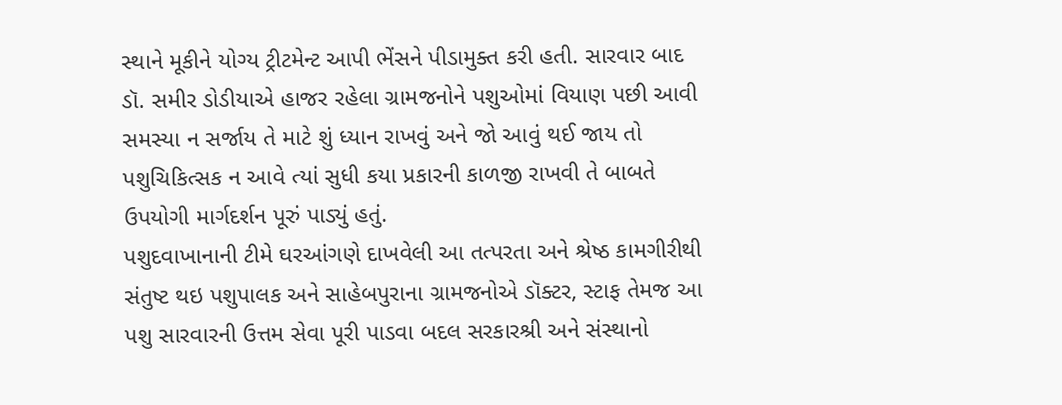સ્થાને મૂકીને યોગ્ય ટ્રીટમેન્ટ આપી ભેંસને પીડામુક્ત કરી હતી. સારવાર બાદ ડૉ. સમીર ડોડીયાએ હાજર રહેલા ગ્રામજનોને પશુઓમાં વિયાણ પછી આવી સમસ્યા ન સર્જાય તે માટે શું ધ્યાન રાખવું અને જો આવું થઈ જાય તો પશુચિકિત્સક ન આવે ત્યાં સુધી કયા પ્રકારની કાળજી રાખવી તે બાબતે ઉપયોગી માર્ગદર્શન પૂરું પાડ્યું હતું.
પશુદવાખાનાની ટીમે ઘરઆંગણે દાખવેલી આ તત્પરતા અને શ્રેષ્ઠ કામગીરીથી સંતુષ્ટ થઇ પશુપાલક અને સાહેબપુરાના ગ્રામજનોએ ડૉક્ટર, સ્ટાફ તેમજ આ પશુ સારવારની ઉત્તમ સેવા પૂરી પાડવા બદલ સરકારશ્રી અને સંસ્થાનો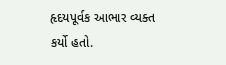હૃદયપૂર્વક આભાર વ્યક્ત કર્યો હતો.